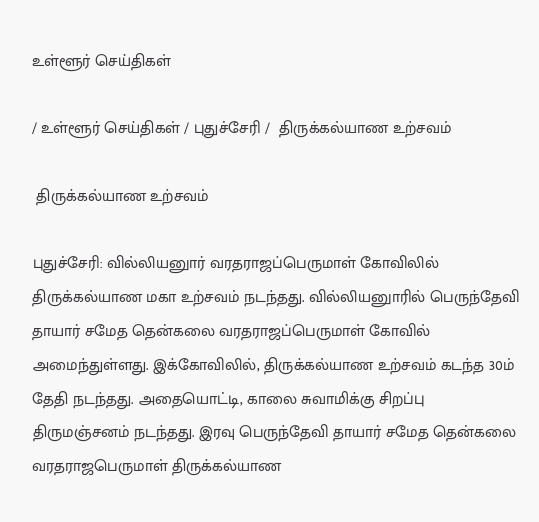உள்ளூர் செய்திகள்

/ உள்ளூர் செய்திகள் / புதுச்சேரி /  திருக்கல்யாண உற்சவம்

 திருக்கல்யாண உற்சவம்

புதுச்சேரி: வில்லியனுார் வரதராஜப்பெருமாள் கோவிலில் திருக்கல்யாண மகா உற்சவம் நடந்தது. வில்லியனுாரில் பெருந்தேவி தாயார் சமேத தென்கலை வரதராஜப்பெருமாள் கோவில் அமைந்துள்ளது. இக்கோவிலில், திருக்கல்யாண உற்சவம் கடந்த 30ம் தேதி நடந்தது. அதையொட்டி, காலை சுவாமிக்கு சிறப்பு திருமஞ்சனம் நடந்தது. இரவு பெருந்தேவி தாயார் சமேத தென்கலை வரதராஜபெருமாள் திருக்கல்யாண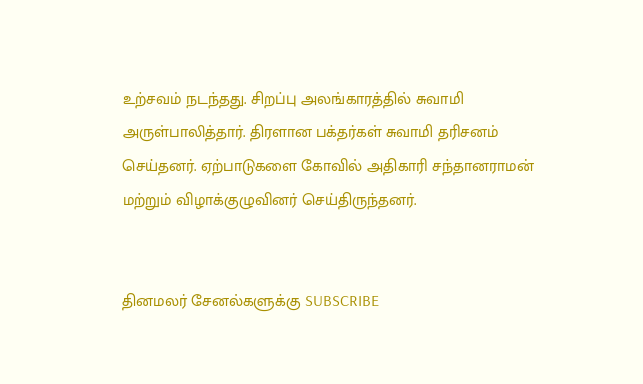உற்சவம் நடந்தது. சிறப்பு அலங்காரத்தில் சுவாமி அருள்பாலித்தார். திரளான பக்தர்கள் சுவாமி தரிசனம் செய்தனர். ஏற்பாடுகளை கோவில் அதிகாரி சந்தானராமன் மற்றும் விழாக்குழுவினர் செய்திருந்தனர்.


தினமலர் சேனல்களுக்கு SUBSCRIBE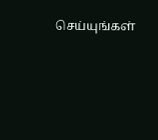செய்யுங்கள்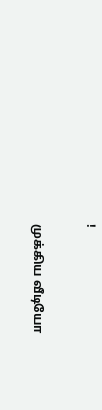!

முக்கிய வீடியோ